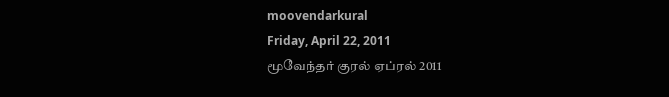moovendarkural
Friday, April 22, 2011
மூவேந்தர் குரல் ஏப்ரல் 2011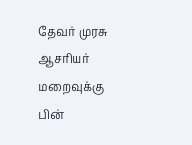தேவர் முரசு ஆசரியர் மறைவுக்கு பின்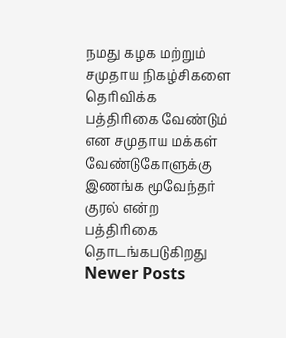நமது கழக மற்றும் சமுதாய நிகழ்சிகளை
தெரிவிக்க பத்திரிகை வேண்டும் என சமுதாய மக்கள் வேண்டுகோளுக்கு இணங்க மூவேந்தர் குரல் என்ற பத்திரிகை தொடங்கபடுகிறது
Newer Posts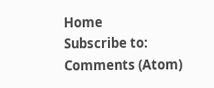Home
Subscribe to:
Comments (Atom)